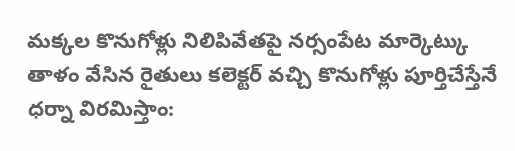మక్కల కొనుగోళ్లు నిలిపివేతపై నర్సంపేట మార్కెట్కు తాళం వేసిన రైతులు కలెక్టర్ వచ్చి కొనుగోళ్లు పూర్తిచేస్తేనే ధర్నా విరమిస్తాం: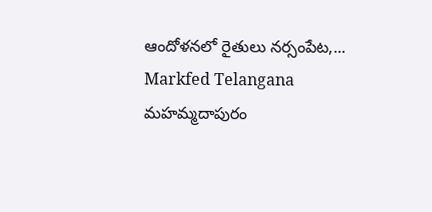ఆందోళనలో రైతులు నర్సంపేట,...
Markfed Telangana
మహమ్మదాపురం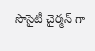సొసైటీ చైర్మన్ గా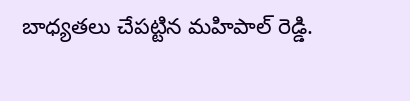బాధ్యతలు చేపట్టిన మహిపాల్ రెడ్డి.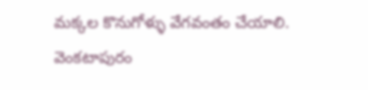మక్కల కొనుగోళ్ళు వేగవంతం చేయాలి. వెంకటాపురం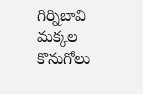గిర్నిబావి మక్కల కొనుగోలు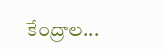కేంద్రాల...